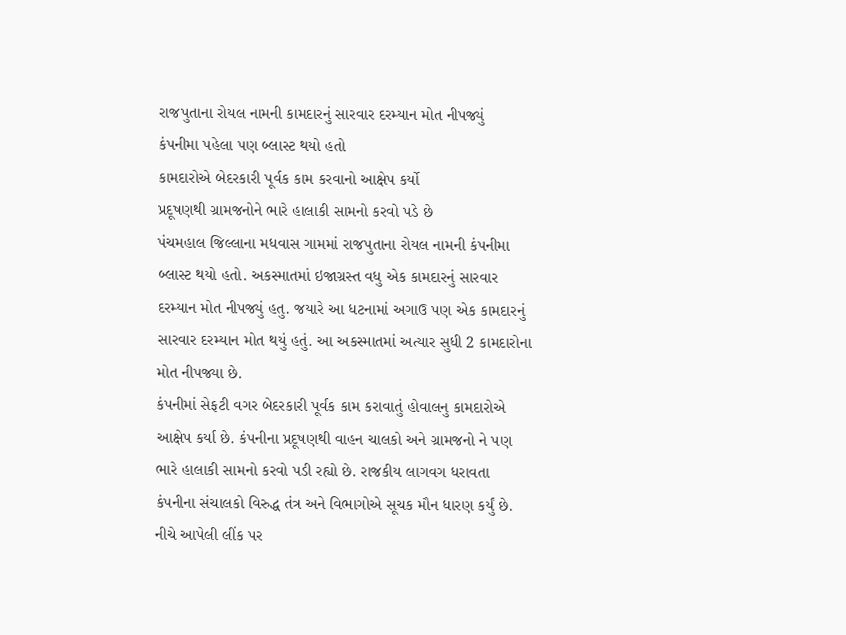રાજપુતાના રોયલ નામની કામદારનું સારવાર દરમ્યાન મોત નીપજ્યું
કંપનીમા પહેલા પણ બ્લાસ્ટ થયો હતો
કામદારોએ બેદરકારી પૂર્વક કામ કરવાનો આક્ષેપ કર્યો
પ્રદૂષણથી ગ્રામજનોને ભારે હાલાકી સામનો કરવો પડે છે
પંચમહાલ જિલ્લાના મધવાસ ગામમાં રાજપુતાના રોયલ નામની કંપનીમા બ્લાસ્ટ થયો હતો. અકસ્માતમાં ઇજાગ્રસ્ત વધુ એક કામદારનું સારવાર દરમ્યાન મોત નીપજ્યું હતુ. જયારે આ ધટનામાં અગાઉ પણ એક કામદારનું સારવાર દરમ્યાન મોત થયું હતું. આ અકસ્માતમાં અત્યાર સુધી 2 કામદારોના મોત નીપજ્યા છે.
કંપનીમાં સેફટી વગર બેદરકારી પૂર્વક કામ કરાવાતું હોવાલનુ કામદારોએ આક્ષેપ કર્યા છે. કંપનીના પ્રદૂષણથી વાહન ચાલકો અને ગ્રામજનો ને પણ ભારે હાલાકી સામનો કરવો પડી રહ્યો છે. રાજકીય લાગવગ ધરાવતા કંપનીના સંચાલકો વિરુદ્ધ તંત્ર અને વિભાગોએ સૂચક મૌન ધારણ કર્યું છે.
નીચે આપેલી લીંક પર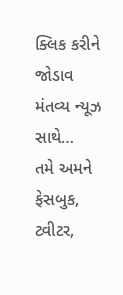ક્લિક કરીને જોડાવ મંતવ્ય ન્યૂઝ સાથે…
તમે અમને ફેસબુક, ટ્વીટર,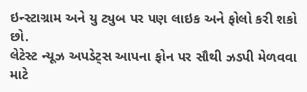ઇન્સ્ટાગ્રામ અને યુ ટ્યુબ પર પણ લાઇક અને ફોલો કરી શકો છો.
લેટેસ્ટ ન્યૂઝ અપડેટ્સ આપના ફોન પર સૌથી ઝડપી મેળવવા માટે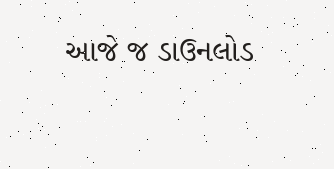આજે જ ડાઉનલોડ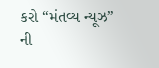કરો “મંતવ્ય ન્યૂઝ” ની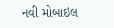નવી મોબાઇલ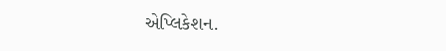એપ્લિકેશન.